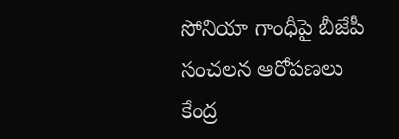సోనియా గాంధీపై బీజేపీ సంచలన ఆరోపణలు
కేంద్ర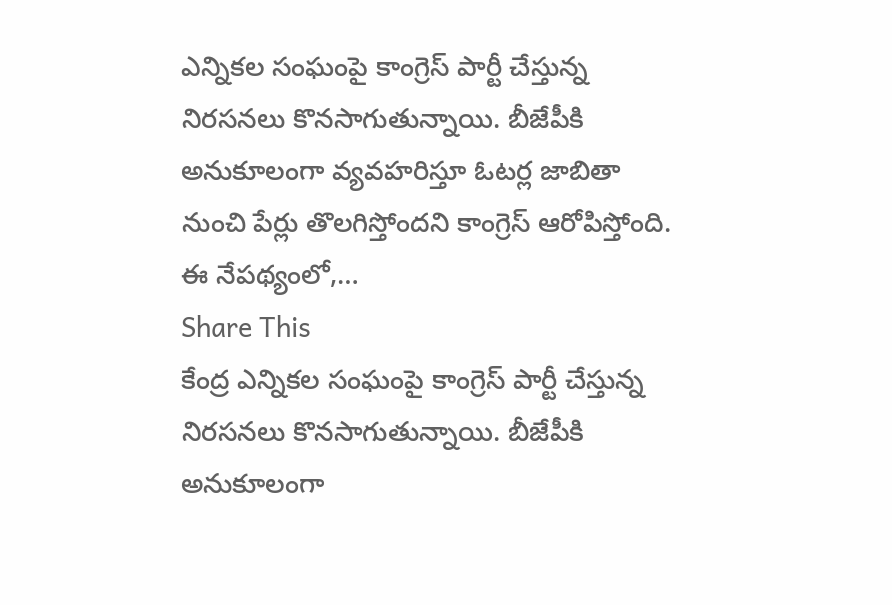ఎన్నికల సంఘంపై కాంగ్రెస్ పార్టీ చేస్తున్న నిరసనలు కొనసాగుతున్నాయి. బీజేపీకి అనుకూలంగా వ్యవహరిస్తూ ఓటర్ల జాబితా నుంచి పేర్లు తొలగిస్తోందని కాంగ్రెస్ ఆరోపిస్తోంది. ఈ నేపథ్యంలో,…
Share This
కేంద్ర ఎన్నికల సంఘంపై కాంగ్రెస్ పార్టీ చేస్తున్న నిరసనలు కొనసాగుతున్నాయి. బీజేపీకి అనుకూలంగా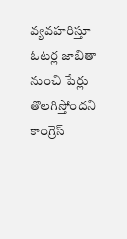వ్యవహరిస్తూ ఓటర్ల జాబితా నుంచి పేర్లు తొలగిస్తోందని కాంగ్రెస్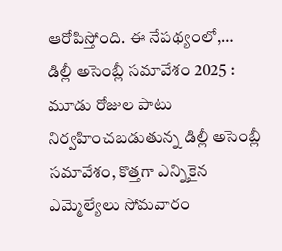ఆరోపిస్తోంది. ఈ నేపథ్యంలో,…
డిల్లీ అసెంబ్లీ సమావేశం 2025 : మూడు రోజుల పాటు నిర్వహించబడుతున్న డిల్లీ అసెంబ్లీ సమావేశం, కొత్తగా ఎన్నికైన ఎమ్మెల్యేలు సోమవారం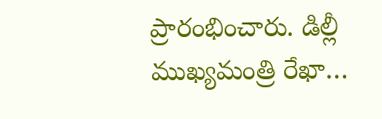ప్రారంభించారు. డిల్లీ ముఖ్యమంత్రి రేఖా…